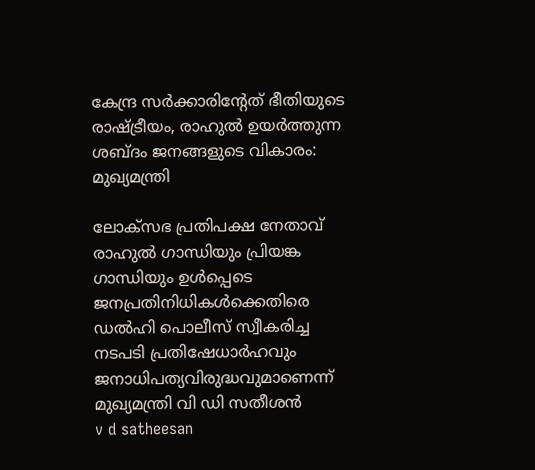കേന്ദ്ര സര്‍ക്കാരിന്റേത് ഭീതിയുടെ രാഷ്ട്രീയം, രാഹുല്‍ ഉയര്‍ത്തുന്ന ശബ്ദം ജനങ്ങളുടെ വികാരം: മുഖ്യമന്ത്രി

ലോക്‌സഭ പ്രതിപക്ഷ നേതാവ് രാഹുല്‍ ഗാന്ധിയും പ്രിയങ്ക ഗാന്ധിയും ഉള്‍പ്പെടെ ജനപ്രതിനിധികള്‍ക്കെതിരെ ഡല്‍ഹി പൊലീസ് സ്വീകരിച്ച നടപടി പ്രതിഷേധാര്‍ഹവും ജനാധിപത്യവിരുദ്ധവുമാണെന്ന് മുഖ്യമന്ത്രി വി ഡി സതീശന്‍
v d satheesan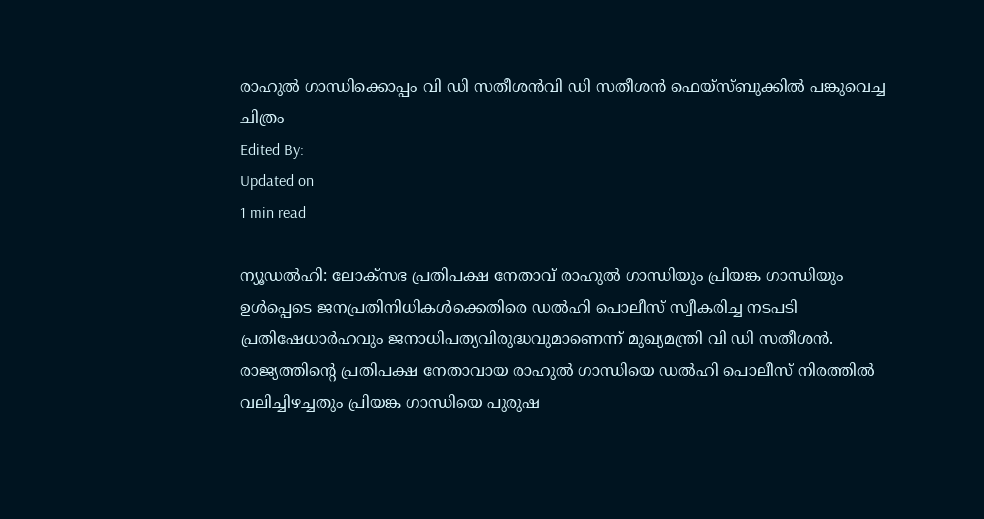രാഹുൽ ഗാന്ധിക്കൊപ്പം വി ഡി സതീശൻവി ഡി സതീശൻ ഫെയ്സ്ബുക്കിൽ പങ്കുവെച്ച ചിത്രം
Edited By:
Updated on
1 min read

ന്യൂഡല്‍ഹി: ലോക്‌സഭ പ്രതിപക്ഷ നേതാവ് രാഹുല്‍ ഗാന്ധിയും പ്രിയങ്ക ഗാന്ധിയും ഉള്‍പ്പെടെ ജനപ്രതിനിധികള്‍ക്കെതിരെ ഡല്‍ഹി പൊലീസ് സ്വീകരിച്ച നടപടി പ്രതിഷേധാര്‍ഹവും ജനാധിപത്യവിരുദ്ധവുമാണെന്ന് മുഖ്യമന്ത്രി വി ഡി സതീശന്‍. രാജ്യത്തിന്റെ പ്രതിപക്ഷ നേതാവായ രാഹുല്‍ ഗാന്ധിയെ ഡല്‍ഹി പൊലീസ് നിരത്തില്‍ വലിച്ചിഴച്ചതും പ്രിയങ്ക ഗാന്ധിയെ പുരുഷ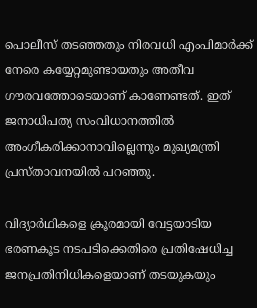പൊലീസ് തടഞ്ഞതും നിരവധി എംപിമാര്‍ക്ക് നേരെ കയ്യേറ്റമുണ്ടായതും അതീവ ഗൗരവത്തോടെയാണ് കാണേണ്ടത്. ഇത് ജനാധിപത്യ സംവിധാനത്തില്‍ അംഗീകരിക്കാനാവില്ലെന്നും മുഖ്യമന്ത്രി പ്രസ്താവനയില്‍ പറഞ്ഞു.

വിദ്യാര്‍ഥികളെ ക്രൂരമായി വേട്ടയാടിയ ഭരണകൂട നടപടിക്കെതിരെ പ്രതിഷേധിച്ച ജനപ്രതിനിധികളെയാണ് തടയുകയും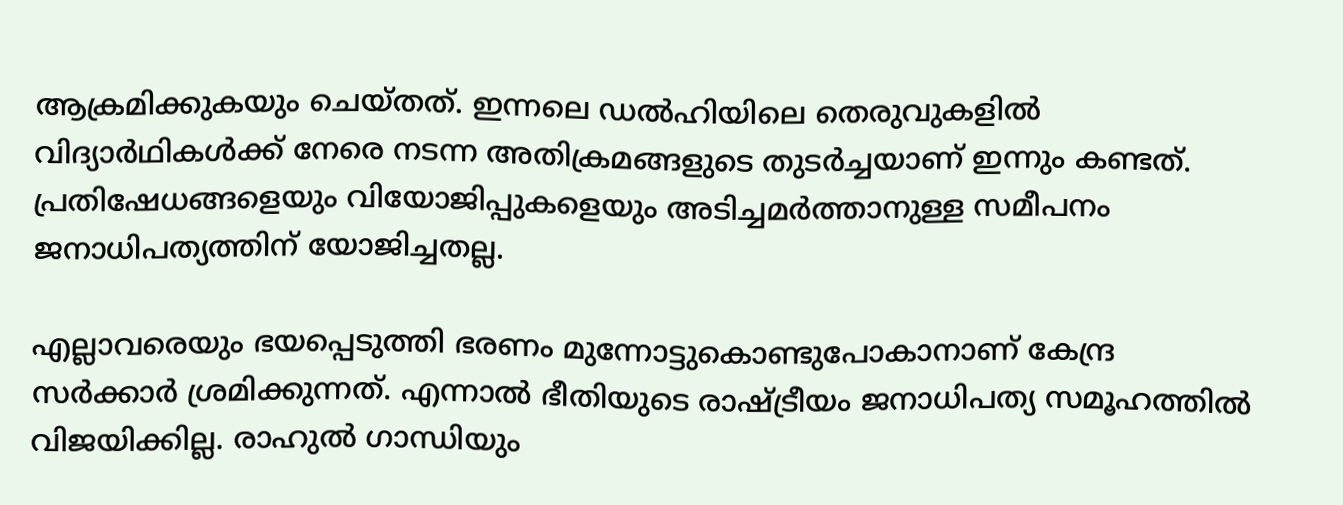ആക്രമിക്കുകയും ചെയ്തത്. ഇന്നലെ ഡല്‍ഹിയിലെ തെരുവുകളില്‍ വിദ്യാര്‍ഥികള്‍ക്ക് നേരെ നടന്ന അതിക്രമങ്ങളുടെ തുടര്‍ച്ചയാണ് ഇന്നും കണ്ടത്. പ്രതിഷേധങ്ങളെയും വിയോജിപ്പുകളെയും അടിച്ചമര്‍ത്താനുള്ള സമീപനം ജനാധിപത്യത്തിന് യോജിച്ചതല്ല.

എല്ലാവരെയും ഭയപ്പെടുത്തി ഭരണം മുന്നോട്ടുകൊണ്ടുപോകാനാണ് കേന്ദ്ര സര്‍ക്കാര്‍ ശ്രമിക്കുന്നത്. എന്നാല്‍ ഭീതിയുടെ രാഷ്ട്രീയം ജനാധിപത്യ സമൂഹത്തില്‍ വിജയിക്കില്ല. രാഹുല്‍ ഗാന്ധിയും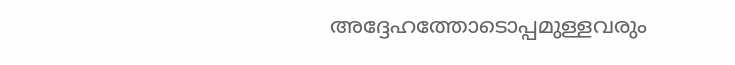അദ്ദേഹത്തോടൊപ്പമുള്ളവരും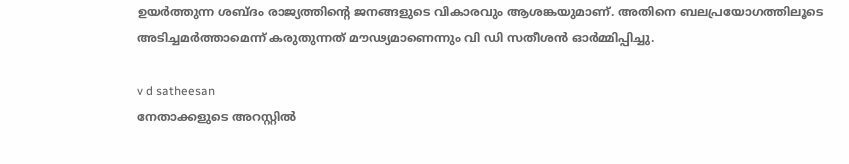ഉയര്‍ത്തുന്ന ശബ്ദം രാജ്യത്തിന്റെ ജനങ്ങളുടെ വികാരവും ആശങ്കയുമാണ്. അതിനെ ബലപ്രയോഗത്തിലൂടെ അടിച്ചമര്‍ത്താമെന്ന് കരുതുന്നത് മൗഢ്യമാണെന്നും വി ഡി സതീശന്‍ ഓര്‍മ്മിപ്പിച്ചു.

v d satheesan
നേതാക്കളുടെ അറസ്റ്റില്‍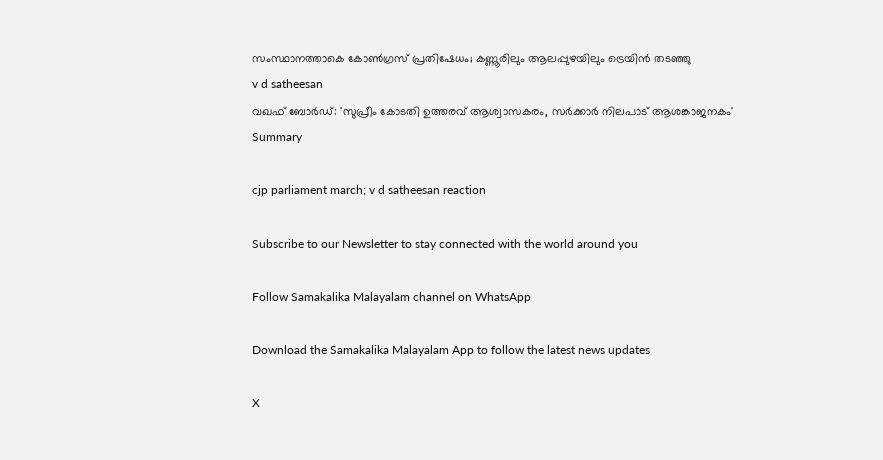സംസ്ഥാനത്താകെ കോണ്‍ഗ്രസ് പ്രതിഷേധം; കണ്ണൂരിലും ആലപ്പുഴയിലും ട്രെയിന്‍ തടഞ്ഞു
v d satheesan
വഖഫ് ബോര്‍ഡ്: 'സുപ്രീം കോടതി ഉത്തരവ് ആശ്വാസകരം, സര്‍ക്കാര്‍ നിലപാട് ആശങ്കാജനകം'
Summary

cjp parliament march; v d satheesan reaction

Subscribe to our Newsletter to stay connected with the world around you

Follow Samakalika Malayalam channel on WhatsApp

Download the Samakalika Malayalam App to follow the latest news updates

X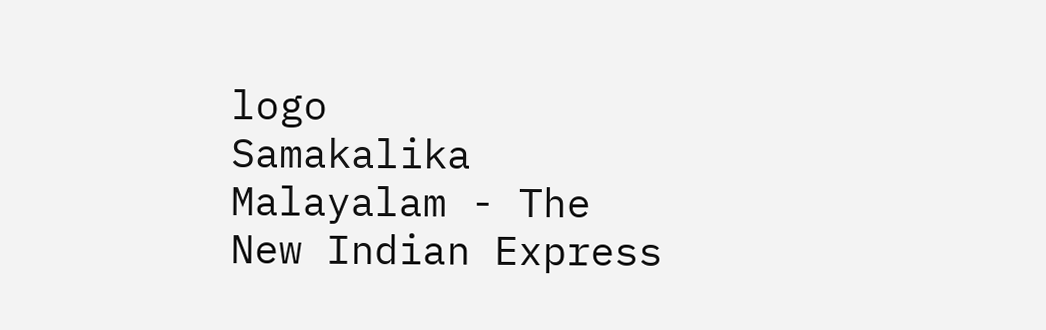logo
Samakalika Malayalam - The New Indian Express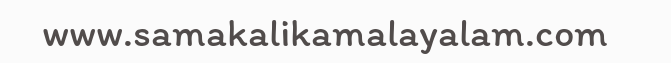www.samakalikamalayalam.com